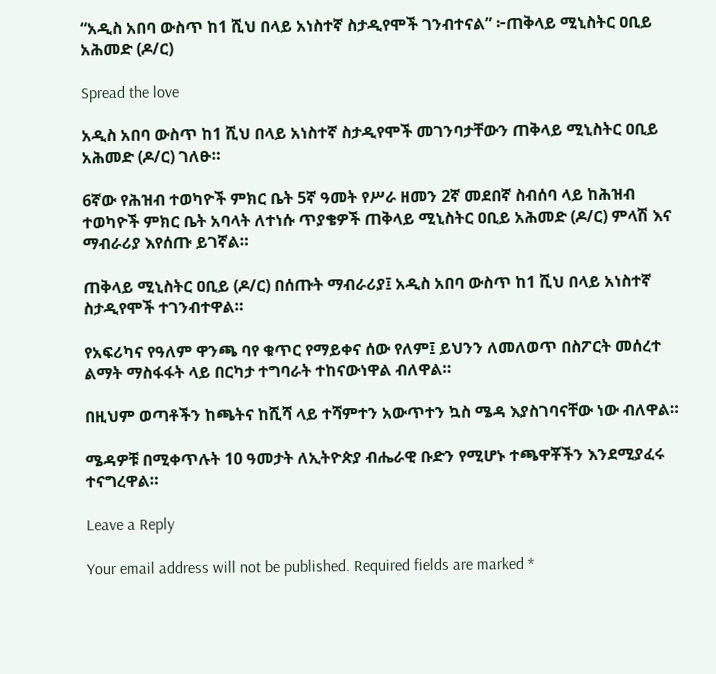“አዲስ አበባ ውስጥ ከ1 ሺህ በላይ አነስተኛ ስታዲየሞች ገንብተናል” ፦ጠቅላይ ሚኒስትር ዐቢይ አሕመድ (ዶ/ር)

Spread the love

አዲስ አበባ ውስጥ ከ1 ሺህ በላይ አነስተኛ ስታዲየሞች መገንባታቸውን ጠቅላይ ሚኒስትር ዐቢይ አሕመድ (ዶ/ር) ገለፁ።

6ኛው የሕዝብ ተወካዮች ምክር ቤት 5ኛ ዓመት የሥራ ዘመን 2ኛ መደበኛ ስብሰባ ላይ ከሕዝብ ተወካዮች ምክር ቤት አባላት ለተነሱ ጥያቄዎች ጠቅላይ ሚኒስትር ዐቢይ አሕመድ (ዶ/ር) ምላሽ እና ማብራሪያ እየሰጡ ይገኛል።

ጠቅላይ ሚኒስትር ዐቢይ (ዶ/ር) በሰጡት ማብራሪያ፤ አዲስ አበባ ውስጥ ከ1 ሺህ በላይ አነስተኛ ስታዲየሞች ተገንብተዋል።

የአፍሪካና የዓለም ዋንጫ ባየ ቁጥር የማይቀና ሰው የለም፤ ይህንን ለመለወጥ በስፖርት መሰረተ ልማት ማስፋፋት ላይ በርካታ ተግባራት ተከናውነዋል ብለዋል።

በዚህም ወጣቶችን ከጫትና ከሺሻ ላይ ተሻምተን አውጥተን ኳስ ሜዳ እያስገባናቸው ነው ብለዋል።

ሜዳዎቹ በሚቀጥሉት 10 ዓመታት ለኢትዮጵያ ብሔራዊ ቡድን የሚሆኑ ተጫዋቾችን እንደሚያፈሩ ተናግረዋል።

Leave a Reply

Your email address will not be published. Required fields are marked *